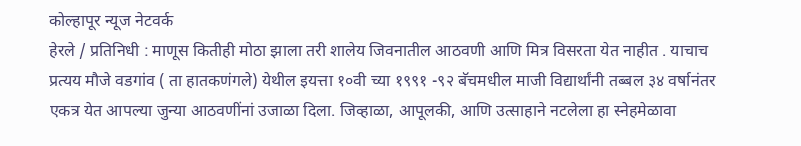कोल्हापूर न्यूज नेटवर्क
हेरले / प्रतिनिधी : माणूस कितीही मोठा झाला तरी शालेय जिवनातील आठवणी आणि मित्र विसरता येत नाहीत . याचाच प्रत्यय मौजे वडगांव ( ता हातकणंगले) येथील इयत्ता १०वी च्या १९९१ -९२ बॅचमधील माजी विद्यार्थांनी तब्बल ३४ वर्षानंतर एकत्र येत आपल्या जुन्या आठवणींनां उजाळा दिला. जिव्हाळा, आपूलकी, आणि उत्साहाने नटलेला हा स्नेहमेळावा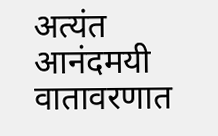अत्यंत आनंदमयी वातावरणात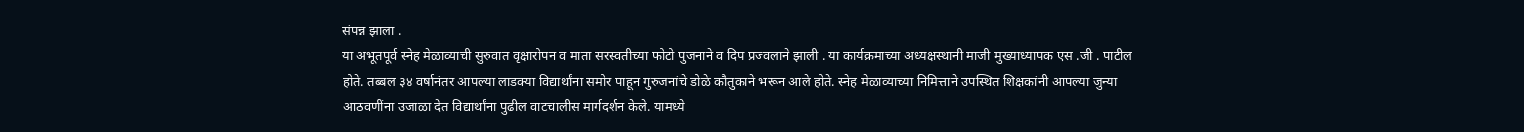संपन्न झाला .
या अभूतपूर्व स्नेह मेळाव्याची सुरुवात वृक्षारोपन व माता सरस्वतीच्या फोटो पुजनाने व दिप प्रज्वलाने झाली . या कार्यक्रमाच्या अध्यक्षस्थानी माजी मुख्याध्यापक एस .जी . पाटील होते. तब्बल ३४ वर्षानंतर आपल्या लाडक्या विद्यार्थांना समोर पाहून गुरुजनांचे डोळे कौतुकाने भरून आले होते. स्नेह मेळाव्याच्या निमित्ताने उपस्थित शिक्षकांनी आपल्या जुन्या आठवणींना उजाळा देत विद्यार्थांना पुढील वाटचालीस मार्गदर्शन केले. यामध्ये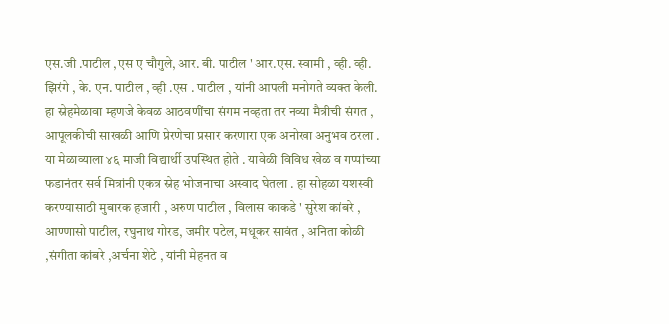एस.जी .पाटील ,एस ए चौगुले, आर. बी. पाटील ' आर.एस. स्वामी , व्ही. व्ही. झिरंगे , के. एन. पाटील , व्ही .एस . पाटील , यांनी आपली मनोगते व्यक्त केली.
हा स्नेहमेळावा म्हणजे केवळ आठवणींचा संगम नव्हता तर नव्या मैत्रीची संगत , आपूलकीची साखळी आणि प्रेरणेचा प्रसार करणारा एक अनोखा अनुभव ठरला . या मेळाव्याला ४६ माजी विद्यार्थी उपस्थित होते . यावेळी विविध खेळ व गप्पांच्या फडानंतर सर्व मित्रांनी एकत्र स्नेह भोजनाचा अस्वाद घेतला . हा सोहळा यशस्वी करण्यासाठी मुबारक हजारी , अरुण पाटील , विलास काकडे ' सुरेश कांबरे , आण्णासो पाटील, रघुनाथ गोरड, जमीर पटेल, मधूकर सावंत , अनिता कोळी ,संगीता कांबरे ,अर्चना शेटे , यांनी मेहनत व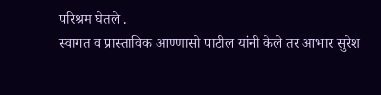परिश्रम घेतले .
स्वागत व प्रास्ताविक आण्णासो पाटील यांनी केले तर आभार सुरेश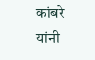कांबरे यांनी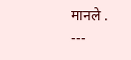मानले .
---